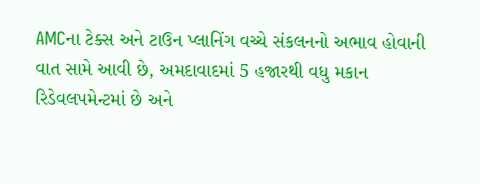AMCના ટેક્સ અને ટાઉન પ્લાનિંગ વચ્ચે સંકલનનો અભાવ હોવાની વાત સામે આવી છે, અમદાવાદમાં 5 હજારથી વધુ મકાન રિડેવલપમેન્ટમાં છે અને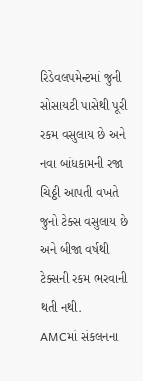રિડેવલપમેન્ટમાં જુની સોસાયટી પાસેથી પૂરી રકમ વસુલાય છે અને નવા બાંધકામની રજા ચિઠ્ઠી આપતી વખતે જુનો ટેક્સ વસુલાય છે અને બીજા વર્ષથી ટેક્સની રકમ ભરવાની થતી નથી.
AMCમાં સંકલનના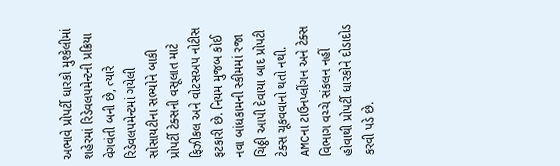અભાવે પ્રોપર્ટી ધારકો મુશ્કેલીમાં
શહેરમાં રિડેવલપમેન્ટની પ્રક્રિયા વેગવંતી બની છે, ત્યારે રિડેવલપમેન્ટમાં ગયેલી સોસાયટીના સભ્યોને બાકી પ્રોપર્ટી ટેક્સની વસૂલાત માટે ફિઝીકલ અને વોટસઅપ નોટીસ ફટકારી છે. નિયમ મુજબ કોઈ નવા બાંધકામની સ્કીમમાં રજા ચિઠ્ઠી આપી દેવાયા બાદ પ્રોપટી ટેક્સ ચૂકવવાનો થતો નથી. AMCના ટાઉનપ્લીંગન અને ટેક્સ વિભાગ વચ્ચે સંકલન નહીં હોવાથી પ્રોપર્ટી ધારકોને દોડાદોડ કરવી પડે છે.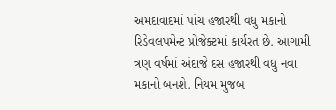અમદાવાદમાં પાંચ હજારથી વધુ મકાનો રિડેવલપમેન્ટ પ્રોજેક્ટમાં કાર્યરત છે. આગામી ત્રણ વર્ષમાં અંદાજે દસ હજારથી વધુ નવા મકાનો બનશે. નિયમ મુજબ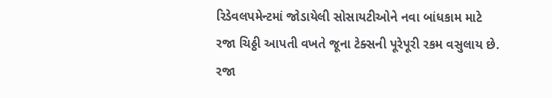રિડેવલપમેન્ટમાં જોડાયેલી સોસાયટીઓને નવા બાંધકામ માટે રજા ચિઠ્ઠી આપતી વખતે જૂના ટેક્સની પૂરેપૂરી રકમ વસુલાય છે.
રજા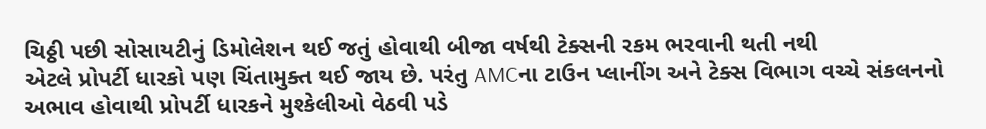ચિઠ્ઠી પછી સોસાયટીનું ડિમોલેશન થઈ જતું હોવાથી બીજા વર્ષથી ટેક્સની રકમ ભરવાની થતી નથી
એટલે પ્રોપર્ટી ધારકો પણ ચિંતામુક્ત થઈ જાય છે. પરંતુ AMCના ટાઉન પ્લાનીંગ અને ટેક્સ વિભાગ વચ્ચે સંકલનનો અભાવ હોવાથી પ્રોપર્ટી ધારકને મુશ્કેલીઓ વેઠવી પડે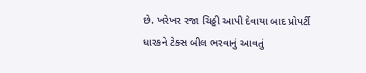છે. ખરેખર રજા ચિઠ્ઠી આપી દેવાયા બાદ પ્રોપર્ટી ધારકને ટેક્સ બીલ ભરવાનું આવતું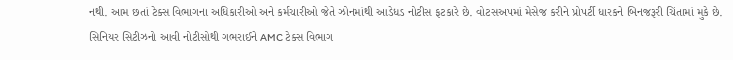નથી. આમ છતાં ટેક્સ વિભાગના અધિકારીઓ અને કર્મચારીઓ જેતે ઝોનમાંથી આડેધડ નોટીસ ફટકારે છે. વોટસઅપમાં મેસેજ કરીને પ્રોપર્ટી ધારકને બિનજરૂરી ચિંતામાં મુકે છે.
સિનિયર સિટીઝનો આવી નોટીસોથી ગભરાઈને AMC ટેક્સ વિભાગ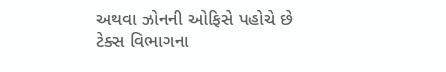અથવા ઝોનની ઓફિસે પહોચે છે
ટેક્સ વિભાગના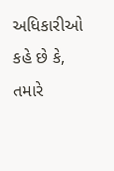અધિકારીઓ કહે છે કે, તમારે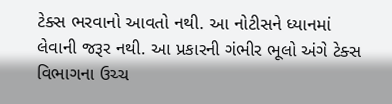ટેક્સ ભરવાનો આવતો નથી. આ નોટીસને ધ્યાનમાં લેવાની જરૂર નથી. આ પ્રકારની ગંભીર ભૂલો અંગે ટેક્સ વિભાગના ઉચ્ચ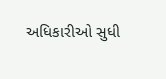અધિકારીઓ સુધી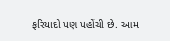ફરિયાદો પણ પહોંચી છે. આમ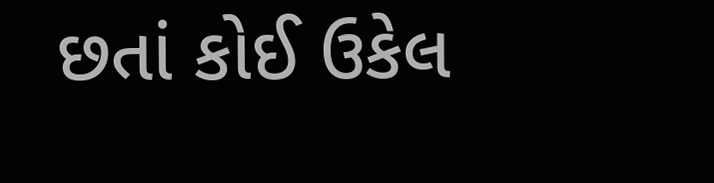છતાં કોઈ ઉકેલ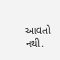આવતો નથી.